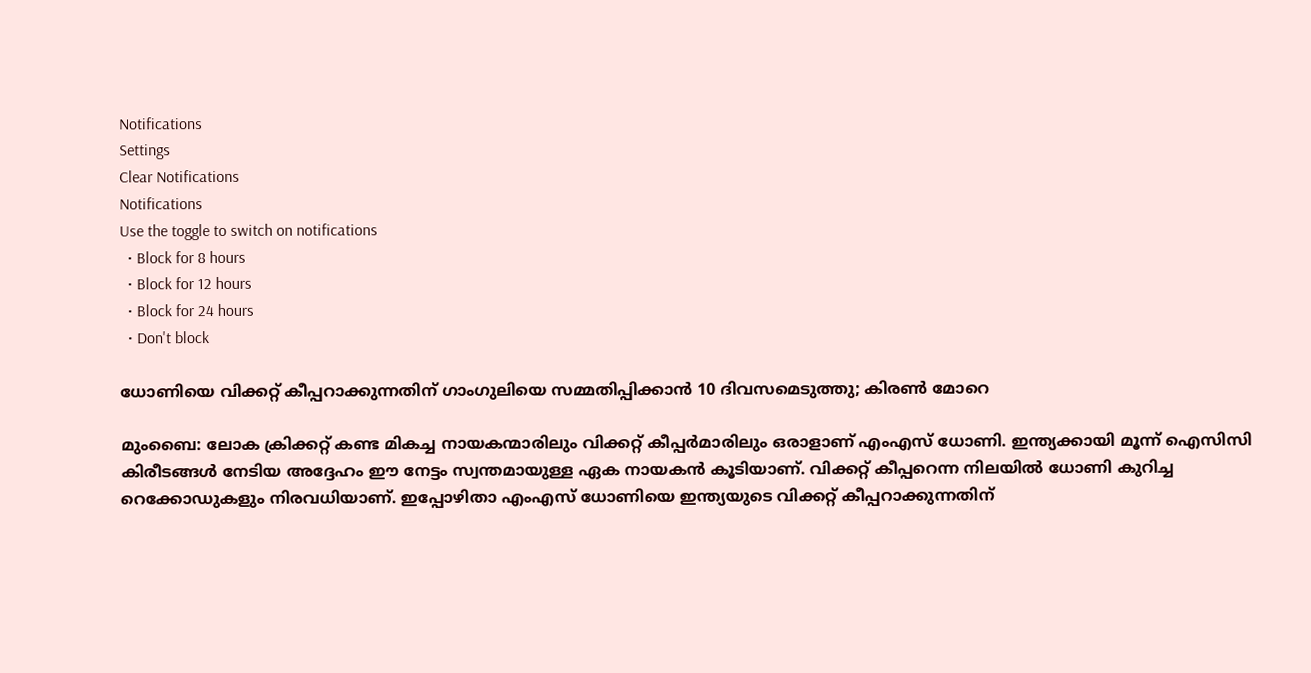Notifications
Settings
Clear Notifications
Notifications
Use the toggle to switch on notifications
  • Block for 8 hours
  • Block for 12 hours
  • Block for 24 hours
  • Don't block

ധോണിയെ വിക്കറ്റ് കീപ്പറാക്കുന്നതിന് ഗാംഗുലിയെ സമ്മതിപ്പിക്കാന്‍ 10 ദിവസമെടുത്തു; കിരണ്‍ മോറെ

മുംബൈ: ലോക ക്രിക്കറ്റ് കണ്ട മികച്ച നായകന്മാരിലും വിക്കറ്റ് കീപ്പര്‍മാരിലും ഒരാളാണ് എംഎസ് ധോണി. ഇന്ത്യക്കായി മൂന്ന് ഐസിസി കിരീടങ്ങള്‍ നേടിയ അദ്ദേഹം ഈ നേട്ടം സ്വന്തമായുള്ള ഏക നായകന്‍ കൂടിയാണ്. വിക്കറ്റ് കീപ്പറെന്ന നിലയില്‍ ധോണി കുറിച്ച റെക്കോഡുകളും നിരവധിയാണ്. ഇപ്പോഴിതാ എംഎസ് ധോണിയെ ഇന്ത്യയുടെ വിക്കറ്റ് കീപ്പറാക്കുന്നതിന്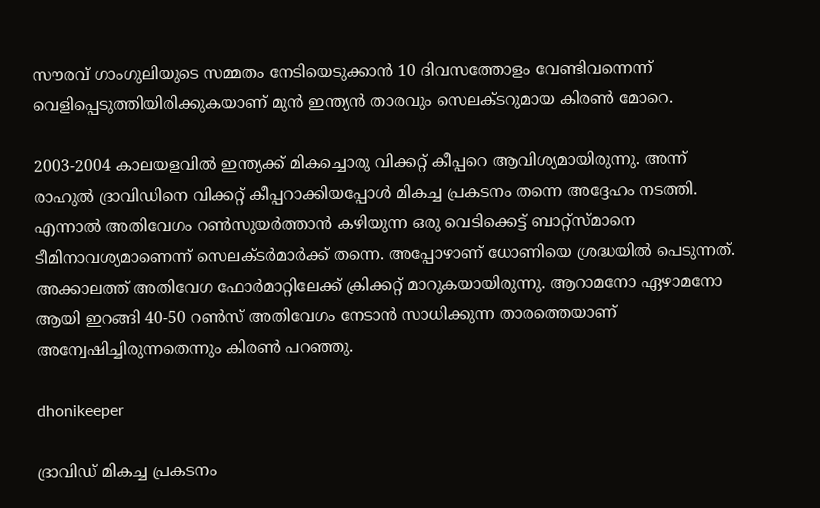സൗരവ് ഗാംഗുലിയുടെ സമ്മതം നേടിയെടുക്കാന്‍ 10 ദിവസത്തോളം വേണ്ടിവന്നെന്ന് വെളിപ്പെടുത്തിയിരിക്കുകയാണ് മുന്‍ ഇന്ത്യന്‍ താരവും സെലക്ടറുമായ കിരണ്‍ മോറെ.

2003-2004 കാലയളവില്‍ ഇന്ത്യക്ക് മികച്ചൊരു വിക്കറ്റ് കീപ്പറെ ആവിശ്യമായിരുന്നു. അന്ന് രാഹുല്‍ ദ്രാവിഡിനെ വിക്കറ്റ് കീപ്പറാക്കിയപ്പോള്‍ മികച്ച പ്രകടനം തന്നെ അദ്ദേഹം നടത്തി. എന്നാല്‍ അതിവേഗം റണ്‍സുയര്‍ത്താന്‍ കഴിയുന്ന ഒരു വെടിക്കെട്ട് ബാറ്റ്‌സ്മാനെ ടീമിനാവശ്യമാണെന്ന് സെലക്ടര്‍മാര്‍ക്ക് തന്നെ. അപ്പോഴാണ് ധോണിയെ ശ്രദ്ധയില്‍ പെടുന്നത്. അക്കാലത്ത് അതിവേഗ ഫോര്‍മാറ്റിലേക്ക് ക്രിക്കറ്റ് മാറുകയായിരുന്നു. ആറാമനോ ഏഴാമനോ ആയി ഇറങ്ങി 40-50 റണ്‍സ് അതിവേഗം നേടാന്‍ സാധിക്കുന്ന താരത്തെയാണ് അന്വേഷിച്ചിരുന്നതെന്നും കിരണ്‍ പറഞ്ഞു.

dhonikeeper

ദ്രാവിഡ് മികച്ച പ്രകടനം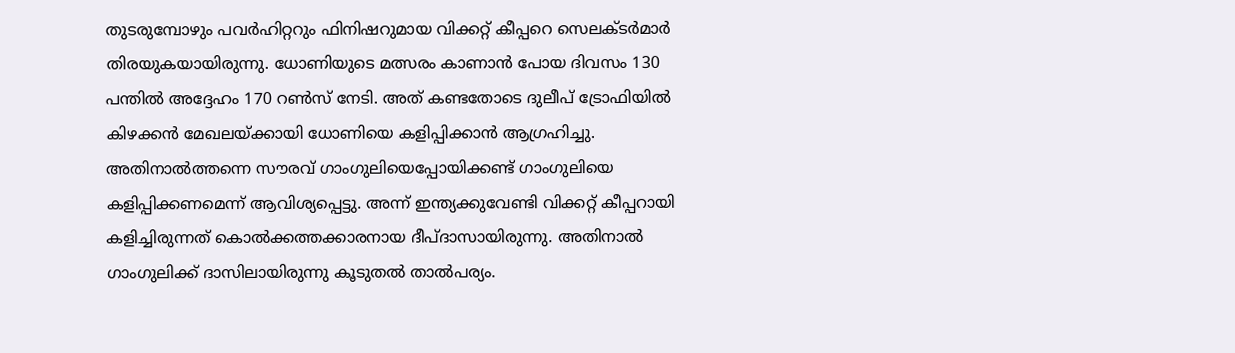തുടരുമ്പോഴും പവര്‍ഹിറ്ററും ഫിനിഷറുമായ വിക്കറ്റ് കീപ്പറെ സെലക്ടര്‍മാര്‍ തിരയുകയായിരുന്നു. ധോണിയുടെ മത്സരം കാണാന്‍ പോയ ദിവസം 130 പന്തില്‍ അദ്ദേഹം 170 റണ്‍സ് നേടി. അത് കണ്ടതോടെ ദുലീപ് ട്രോഫിയില്‍ കിഴക്കന്‍ മേഖലയ്ക്കായി ധോണിയെ കളിപ്പിക്കാന്‍ ആഗ്രഹിച്ചു. അതിനാല്‍ത്തന്നെ സൗരവ് ഗാംഗുലിയെപ്പോയിക്കണ്ട് ഗാംഗുലിയെ കളിപ്പിക്കണമെന്ന് ആവിശ്യപ്പെട്ടു. അന്ന് ഇന്ത്യക്കുവേണ്ടി വിക്കറ്റ് കീപ്പറായി കളിച്ചിരുന്നത് കൊല്‍ക്കത്തക്കാരനായ ദീപ്ദാസായിരുന്നു. അതിനാല്‍ ഗാംഗുലിക്ക് ദാസിലായിരുന്നു കൂടുതല്‍ താല്‍പര്യം.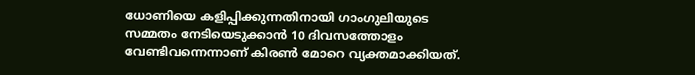ധോണിയെ കളിപ്പിക്കുന്നതിനായി ഗാംഗുലിയുടെ സമ്മതം നേടിയെടുക്കാന്‍ 10 ദിവസത്തോളം വേണ്ടിവന്നെന്നാണ് കിരണ്‍ മോറെ വ്യക്തമാക്കിയത്.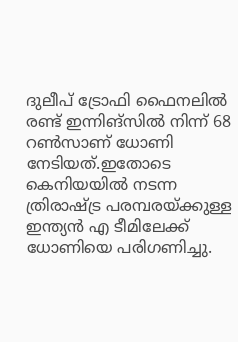ദുലീപ് ട്രോഫി ഫൈനലില്‍ രണ്ട് ഇന്നിങ്‌സില്‍ നിന്ന് 68 റണ്‍സാണ് ധോണി നേടിയത്.ഇതോടെ കെനിയയില്‍ നടന്ന ത്രിരാഷ്ട്ര പരമ്പരയ്ക്കുള്ള ഇന്ത്യന്‍ എ ടീമിലേക്ക് ധോണിയെ പരിഗണിച്ചു.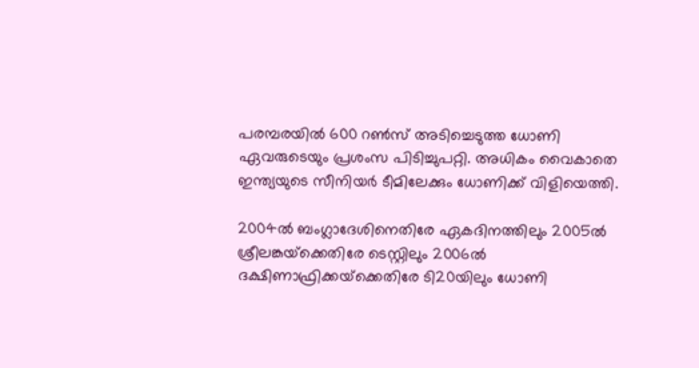പരമ്പരയില്‍ 600 റണ്‍സ് അടിച്ചെടുത്ത ധോണി ഏവരുടെയും പ്രശംസ പിടിച്ചുപറ്റി. അധികം വൈകാതെ ഇന്ത്യയുടെ സീനിയര്‍ ടീമിലേക്കും ധോണിക്ക് വിളിയെത്തി.

2004ല്‍ ബംഗ്ലാദേശിനെതിരേ ഏകദിനത്തിലും 2005ല്‍ ശ്രീലങ്കയ്‌ക്കെതിരേ ടെസ്റ്റിലും 2006ല്‍ ദക്ഷിണാഫ്രിക്കയ്‌ക്കെതിരേ ടി20യിലും ധോണി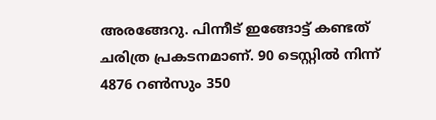അരങ്ങേറു. പിന്നീട് ഇങ്ങോട്ട് കണ്ടത് ചരിത്ര പ്രകടനമാണ്. 90 ടെസ്റ്റില്‍ നിന്ന് 4876 റണ്‍സും 350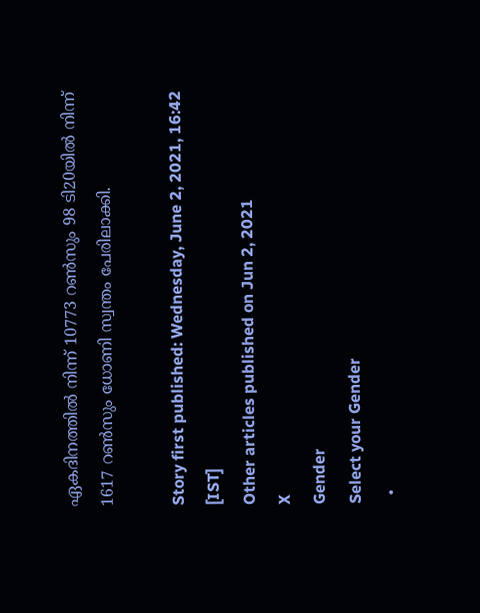ഏകദിനത്തില്‍ നിന്ന് 10773 റണ്‍സും 98 ടി20യില്‍ നിന്ന് 1617 റണ്‍സും ധോണി സ്വന്തം പേരിലാക്കി.

Story first published: Wednesday, June 2, 2021, 16:42 [IST]
Other articles published on Jun 2, 2021
X
Gender
Select your Gender
  •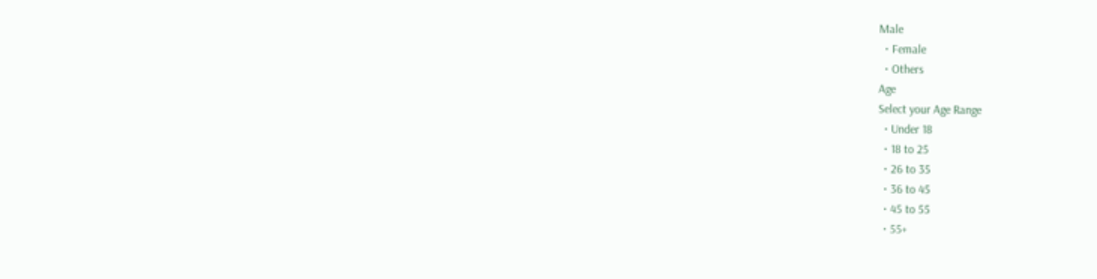Male
  • Female
  • Others
Age
Select your Age Range
  • Under 18
  • 18 to 25
  • 26 to 35
  • 36 to 45
  • 45 to 55
  • 55+